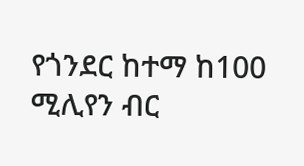የጎንደር ከተማ ከ100 ሚሊየን ብር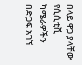በላይ ዋጋ ያላቸው የሲሲቲቪ ካሜራዎችን በድጋፍ አገኘ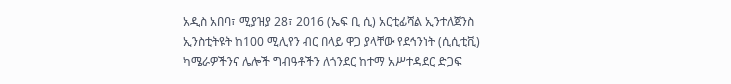አዲስ አበባ፣ ሚያዝያ 28፣ 2016 (ኤፍ ቢ ሲ) አርቲፊሻል ኢንተለጀንስ ኢንስቲትዩት ከ100 ሚሊየን ብር በላይ ዋጋ ያላቸው የደኅንነት (ሲሲቲቪ) ካሜራዎችንና ሌሎች ግብዓቶችን ለጎንደር ከተማ አሥተዳደር ድጋፍ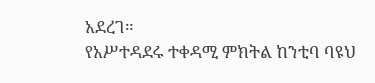አደረገ።
የአሥተዳደሩ ተቀዳሚ ምክትል ከንቲባ ባዩህ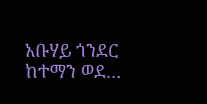አቡሃይ ጎንደር ከተማን ወደ…